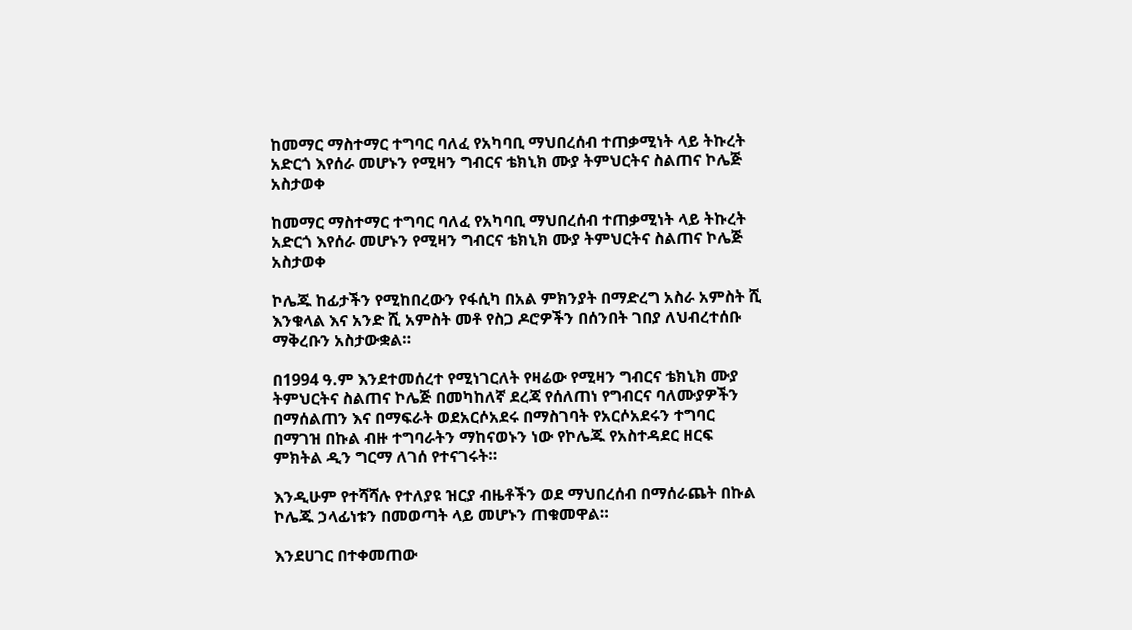ከመማር ማስተማር ተግባር ባለፈ የአካባቢ ማህበረሰብ ተጠቃሚነት ላይ ትኩረት አድርጎ እየሰራ መሆኑን የሚዛን ግብርና ቴክኒክ ሙያ ትምህርትና ስልጠና ኮሌጅ አስታወቀ

ከመማር ማስተማር ተግባር ባለፈ የአካባቢ ማህበረሰብ ተጠቃሚነት ላይ ትኩረት አድርጎ እየሰራ መሆኑን የሚዛን ግብርና ቴክኒክ ሙያ ትምህርትና ስልጠና ኮሌጅ አስታወቀ

ኮሌጁ ከፊታችን የሚከበረውን የፋሲካ በአል ምክንያት በማድረግ አስራ አምስት ሺ እንቁላል እና አንድ ሺ አምስት መቶ የስጋ ዶሮዎችን በሰንበት ገበያ ለህብረተሰቡ ማቅረቡን አስታውቋል።

በ1994 ዓ.ም እንደተመሰረተ የሚነገርለት የዛሬው የሚዛን ግብርና ቴክኒክ ሙያ ትምህርትና ስልጠና ኮሌጅ በመካከለኛ ደረጃ የሰለጠነ የግብርና ባለሙያዎችን በማሰልጠን እና በማፍራት ወደአርሶአደሩ በማስገባት የአርሶአደሩን ተግባር በማገዝ በኩል ብዙ ተግባራትን ማከናወኑን ነው የኮሌጁ የአስተዳደር ዘርፍ ምክትል ዲን ግርማ ለገሰ የተናገሩት።

እንዲሁም የተሻሻሉ የተለያዩ ዝርያ ብዜቶችን ወደ ማህበረሰብ በማሰራጨት በኩል ኮሌጁ ኃላፊነቱን በመወጣት ላይ መሆኑን ጠቁመዋል።

እንደሀገር በተቀመጠው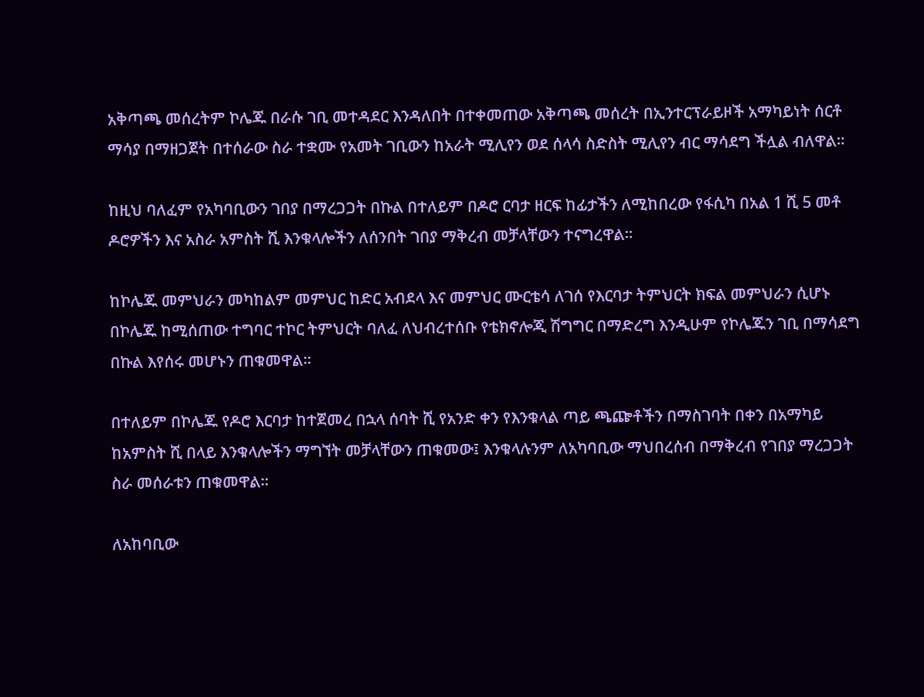አቅጣጫ መሰረትም ኮሌጁ በራሱ ገቢ መተዳደር እንዳለበት በተቀመጠው አቅጣጫ መሰረት በኢንተርፕራይዞች አማካይነት ሰርቶ ማሳያ በማዘጋጀት በተሰራው ስራ ተቋሙ የአመት ገቢውን ከአራት ሚሊየን ወደ ሰላሳ ስድስት ሚሊየን ብር ማሳደግ ችሏል ብለዋል።

ከዚህ ባለፈም የአካባቢውን ገበያ በማረጋጋት በኩል በተለይም በዶሮ ርባታ ዘርፍ ከፊታችን ለሚከበረው የፋሲካ በአል 1 ሺ 5 መቶ ዶሮዎችን እና አስራ አምስት ሺ እንቁላሎችን ለሰንበት ገበያ ማቅረብ መቻላቸውን ተናግረዋል።

ከኮሌጁ መምህራን መካከልም መምህር ከድር አብደላ እና መምህር ሙርቴሳ ለገሰ የእርባታ ትምህርት ክፍል መምህራን ሲሆኑ በኮሌጁ ከሚሰጠው ተግባር ተኮር ትምህርት ባለፈ ለህብረተሰቡ የቴክኖሎጂ ሽግግር በማድረግ እንዲሁም የኮሌጁን ገቢ በማሳደግ በኩል እየሰሩ መሆኑን ጠቁመዋል።

በተለይም በኮሌጁ የዶሮ እርባታ ከተጀመረ በኋላ ሰባት ሺ የአንድ ቀን የእንቁላል ጣይ ጫጬቶችን በማስገባት በቀን በአማካይ ከአምስት ሺ በላይ እንቁላሎችን ማግኘት መቻላቸውን ጠቁመው፤ እንቁላሉንም ለአካባቢው ማህበረሰብ በማቅረብ የገበያ ማረጋጋት ስራ መሰራቱን ጠቁመዋል።

ለአከባቢው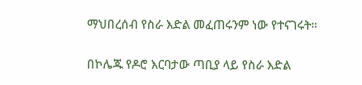ማህበረሰብ የስራ እድል መፈጠሩንም ነው የተናገሩት።

በኮሌጁ የዶሮ እርባታው ጣቢያ ላይ የስራ እድል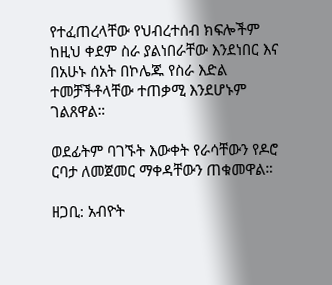የተፈጠረላቸው የህብረተሰብ ክፍሎችም ከዚህ ቀደም ስራ ያልነበራቸው እንደነበር እና በአሁኑ ሰአት በኮሌጁ የስራ እድል ተመቻችቶላቸው ተጠቃሚ እንደሆኑም ገልጸዋል።

ወደፊትም ባገኙት እውቀት የራሳቸውን የዶሮ ርባታ ለመጀመር ማቀዳቸውን ጠቁመዋል።

ዘጋቢ: አብዮት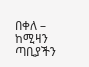በቀለ – ከሚዛን ጣቢያችን